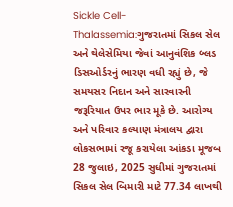Sickle Cell-Thalassemia:ગુજરાતમાં સિકલ સેલ અને થેલેસેમિયા જેવાં આનુવંશિક બ્લડ ડિસઓર્ડરનું ભારણ વધી રહ્યું છે, જે સમયસર નિદાન અને સારવારની જરૂરિયાત ઉપર ભાર મૂકે છે. આરોગ્ય અને પરિવાર કલ્યાણ મંત્રાલય દ્વારા લોકસભામાં રજૂ કરાયેલા આંકડા મૂજબ 28 જુલાઇ, 2025 સુધીમાં ગુજરાતમાં સિકલ સેલ બિમારી માટે 77.34 લાખથી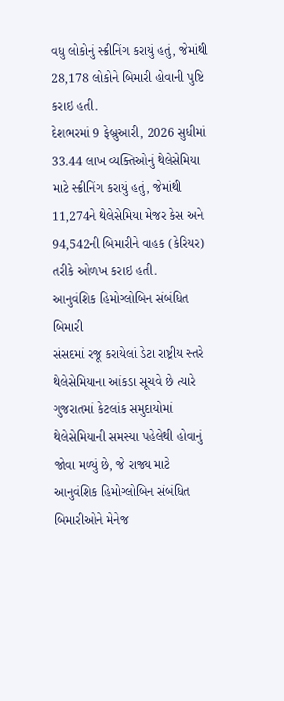વધુ લોકોનું સ્ક્રીનિંગ કરાયું હતું, જેમાંથી 28,178 લોકોને બિમારી હોવાની પુષ્ટિ કરાઇ હતી.
દેશભરમાં 9 ફેબ્રુઆરી, 2026 સુધીમાં 33.44 લાખ વ્યક્તિઓનું થેલેસેમિયા માટે સ્ક્રીનિંગ કરાયું હતું, જેમાંથી 11,274ને થેલેસેમિયા મેજર કેસ અને 94,542ની બિમારીને વાહક (કેરિયર) તરીકે ઓળખ કરાઇ હતી.
આનુવંશિક હિમોગ્લોબિન સંબંધિત બિમારી
સંસદમાં રજૂ કરાયેલાં ડેટા રાષ્ટ્રીય સ્તરે થેલેસેમિયાના આંકડા સૂચવે છે ત્યારે ગુજરાતમાં કેટલાંક સમુદાયોમાં થેલેસેમિયાની સમસ્યા પહેલેથી હોવાનું જોવા મળ્યું છે, જે રાજ્ય માટે આનુવંશિક હિમોગ્લોબિન સંબંધિત બિમારીઓને મેનેજ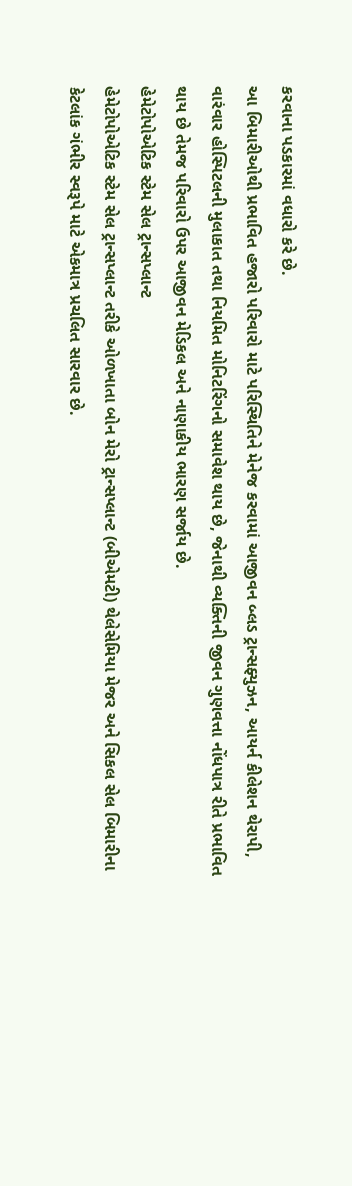કરવાના પડકારમાં વધારો કરે છે.
આ બિમારીઓથી પ્રભાવિત હજારો પરિવારો માટે પરિસ્થિતિને મેનેજ કરવામાં આજીવન બ્લડ ટ્રાન્સફ્યુઝન, આયર્ન કીલેશન થેરાપી, વારંવાર હોસ્પિટલની મુલાકાત તથા નિયમિત મોનિટરિંગનો સમાવેશ થાય છે, જેનાથી વ્યક્તિની જીવન ગુણવત્તા નોંધપાત્ર રીતે પ્રભાવિત થાય છે તેમજ પરિવારો ઉપર આજીવન મેડિકલ અને નાણાકીય ભારણ સર્જાય છે.
હેમેટોપોએટિક સ્ટેમ સેલ ટ્રાન્સપ્લાન્ટ
હેમેટોપોએટિક સ્ટેમ સેલ ટ્રાન્સપ્લાન્ટ તરીકે ઓળખાતા બોન મેરો ટ્રાન્સપ્લાન્ટ (બીએમટી) થેલેસેમિયા મેજર અને સિકલ સેલ બિમારીના કેટલાંક ગંભીર સ્વરૂપે માટે એકમાત્ર પ્રચલિત સારવાર છે.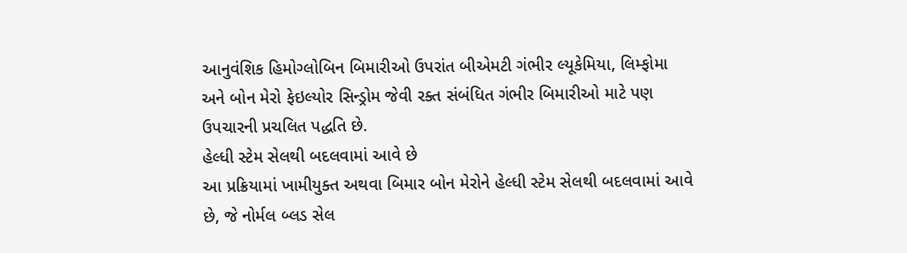આનુવંશિક હિમોગ્લોબિન બિમારીઓ ઉપરાંત બીએમટી ગંભીર લ્યૂકેમિયા, લિમ્ફોમા અને બોન મેરો ફેઇલ્યોર સિન્ડ્રોમ જેવી રક્ત સંબંધિત ગંભીર બિમારીઓ માટે પણ ઉપચારની પ્રચલિત પદ્ધતિ છે.
હેલ્ધી સ્ટેમ સેલથી બદલવામાં આવે છે
આ પ્રક્રિયામાં ખામીયુક્ત અથવા બિમાર બોન મેરોને હેલ્ધી સ્ટેમ સેલથી બદલવામાં આવે છે, જે નોર્મલ બ્લડ સેલ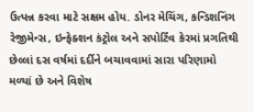ઉત્પન્ન કરવા માટે સક્ષમ હોય. ડોનર મેચિંગ, કન્ડિશનિંગ રેજીમેન્સ, ઇન્ફેક્શન કંટ્રોલ અને સપોર્ટિંવ કેરમાં પ્રગતિથી છેલ્લાં દસ વર્ષમાં દર્દીને બચાવવામાં સારા પરિણામો મળ્યાં છે અને વિશેષ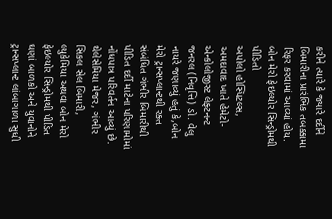કરીને ત્યારે કે જ્યારે દર્દીને બિમારીના પ્રારંભિક તબક્કામા રિફર કરવામાં આવ્યાં હોય.
બોન મેરો ફેઇલ્યોર સિન્ડ્રોમથી પીડિતો
અપોલો હોસ્પિટલ્સ, અમદાવાદ ખાતે હેમેટો-એન્કોલોજીસ્ટ લેફ્ટનન્ટ જનરલ (નિવૃત્તિ) ડો. વેલુ નાયરે જણાવ્યું હતું કે,બોન મેરો ટ્રાન્સપ્લાન્ટથી રક્ત સંબંધિત ગંભીર બિમારીથી પીડિત દર્દી માટેના પરિણામોમાં નોંધપાત્ર પરિવર્તન આવ્યું છે. થેલેસેમિયા મેજર, ગંભીર સિકલ સેલ બિમારી, લ્યુકેમિયા અથવા બોન મેરો ફેઇલ્યોર સિન્ડ્રોમથી પીડિત ઘણાં બાળકો અને યુવાનોને ટ્રાન્સપ્લાન્ટ લાંબાગાળા સુધી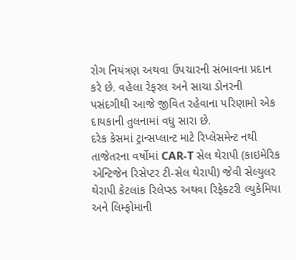રોગ નિયંત્રણ અથવા ઉપચારની સંભાવના પ્રદાન કરે છે. વહેલા રેફરલ અને સાચા ડોનરની પસંદગીથી આજે જીવિત રહેવાના પરિણામો એક દાયકાની તુલનામાં વધુ સારા છે.
દરેક કેસમાં ટ્રાન્સપ્લાન્ટ માટે રિપ્લેસમેન્ટ નથી
તાજેતરના વર્ષોમાં CAR-T સેલ થેરાપી (કાઇમેરિક એન્ટિજેન રિસેપ્ટર ટી-સેલ થેરાપી) જેવી સેલ્યુલર થેરાપી કેટલાંક રિલેપ્સ્ડ અથવા રિફેક્ટરી લ્યુકેમિયા અને લિમ્ફોમાની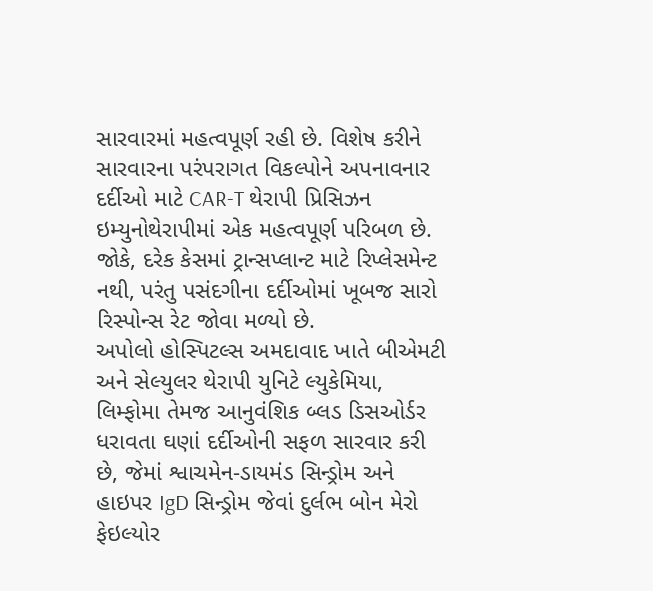સારવારમાં મહત્વપૂર્ણ રહી છે. વિશેષ કરીને સારવારના પરંપરાગત વિકલ્પોને અપનાવનાર દર્દીઓ માટે CAR-T થેરાપી પ્રિસિઝન ઇમ્યુનોથેરાપીમાં એક મહત્વપૂર્ણ પરિબળ છે. જોકે, દરેક કેસમાં ટ્રાન્સપ્લાન્ટ માટે રિપ્લેસમેન્ટ નથી, પરંતુ પસંદગીના દર્દીઓમાં ખૂબજ સારો રિસ્પોન્સ રેટ જોવા મળ્યો છે.
અપોલો હોસ્પિટલ્સ અમદાવાદ ખાતે બીએમટી અને સેલ્યુલર થેરાપી યુનિટે લ્યુકેમિયા, લિમ્ફોમા તેમજ આનુવંશિક બ્લડ ડિસઓર્ડર ધરાવતા ઘણાં દર્દીઓની સફળ સારવાર કરી છે, જેમાં શ્વાચમેન-ડાયમંડ સિન્ડ્રોમ અને હાઇપર IgD સિન્ડ્રોમ જેવાં દુર્લભ બોન મેરો ફેઇલ્યોર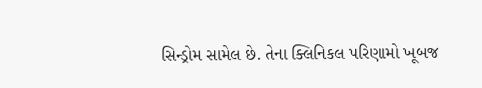સિન્ડ્રોમ સામેલ છે. તેના ક્લિનિકલ પરિણામો ખૂબજ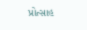પ્રોત્સાહ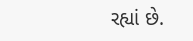રહ્યાં છે.